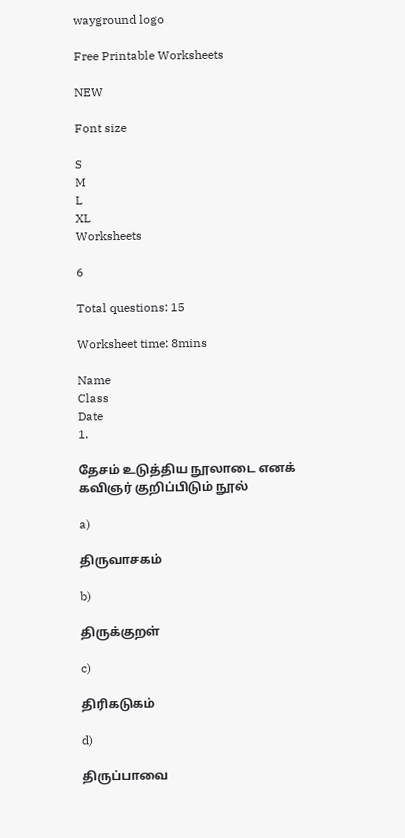wayground logo

Free Printable Worksheets

NEW

Font size

S
M
L
XL
Worksheets

6

Total questions: 15

Worksheet time: 8mins

Name
Class
Date
1.

தேசம் உடுத்திய நூலாடை எனக் கவிஞர் குறிப்பிடும் நூல்

a)

திருவாசகம்

b)

திருக்குறள்

c)

திரிகடுகம்

d)

திருப்பாவை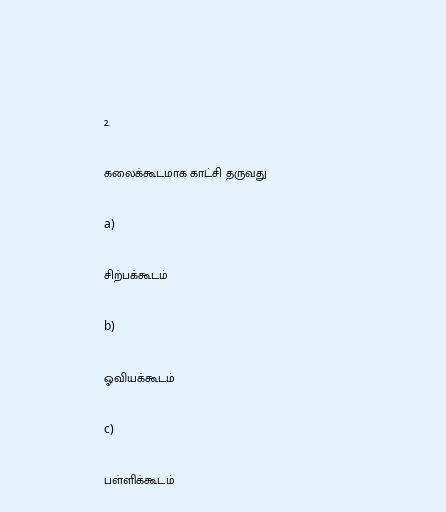2.

கலைக்கூடமாக காட்சி தருவது

a)

சிற்பக்கூடம்

b)

ஓவியக்கூடம்

c)

பள்ளிக்கூடம்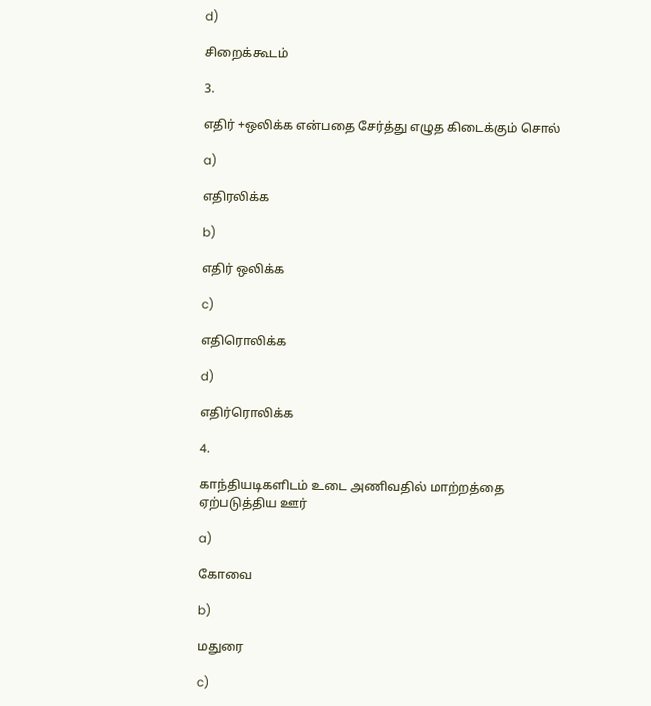d)

சிறைக்கூடம்

3.

எதிர் +ஒலிக்க என்பதை சேர்த்து எழுத கிடைக்கும் சொல்

a)

எதிரலிக்க

b)

எதிர் ஒலிக்க

c)

எதிரொலிக்க

d)

எதிர்ரொலிக்க

4.

காந்தியடிகளிடம் உடை அணிவதில் மாற்றத்தை ஏற்படுத்திய ஊர்

a)

கோவை

b)

மதுரை

c)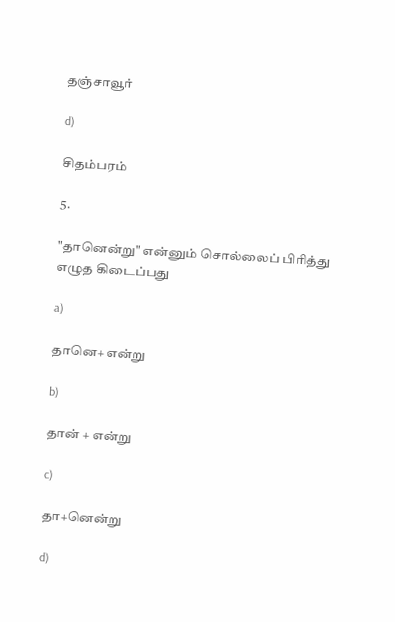தஞ்சாவூர்

d)

சிதம்பரம்

5.

"தானென்று" என்னும் சொல்லைப் பிரித்து எழுத கிடைப்பது

a)

தானெ+ என்று

b)

தான் + என்று

c)

தா+னென்று

d)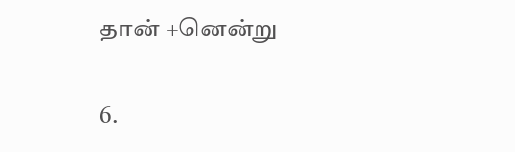தான் +னென்று

6.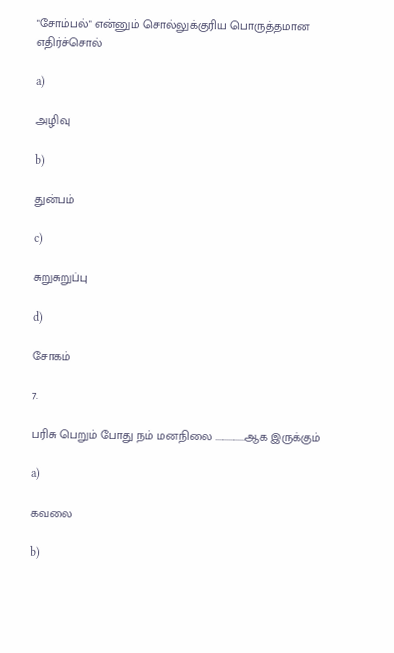"சோம்பல்" என்னும் சொல்லுக்குரிய பொருத்தமான எதிர்ச்சொல்

a)

அழிவு

b)

துன்பம்

c)

சுறுசுறுப்பு

d)

சோகம்

7.

பரிசு பெறும் போது நம் மனநிலை ................ஆக இருக்கும்

a)

கவலை

b)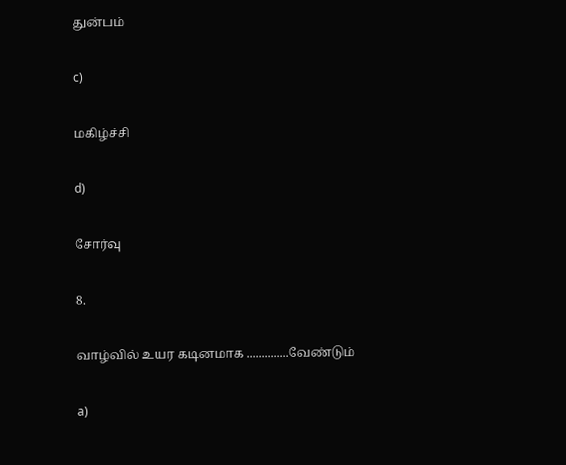துன்பம்

c)

மகிழ்ச்சி

d)

சோர்வு

8.

வாழ்வில் உயர கடினமாக ..............வேண்டும்

a)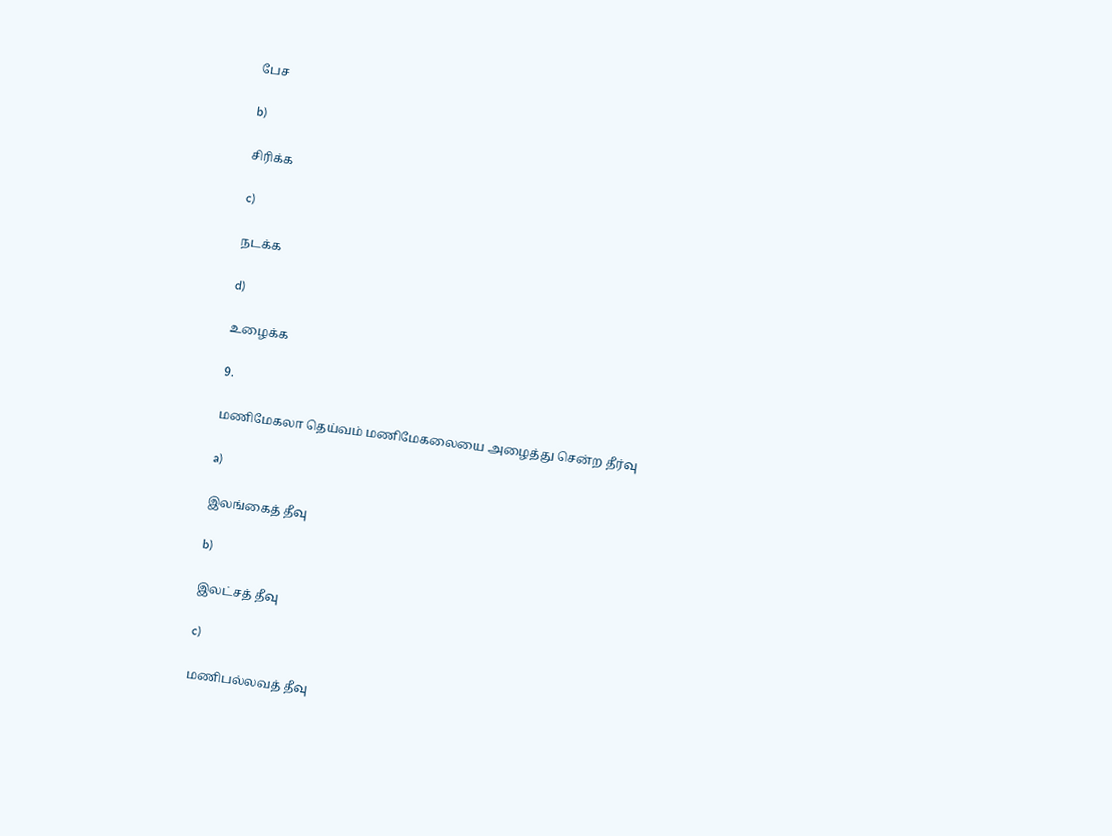பேச

b)

சிரிக்க

c)

நடக்க

d)

உழைக்க

9.

மணிமேகலா தெய்வம் மணிமேகலையை அழைத்து சென்ற தீர்வு

a)

இலங்கைத் தீவு

b)

இலட்சத் தீவு

c)

மணிபல்லவத் தீவு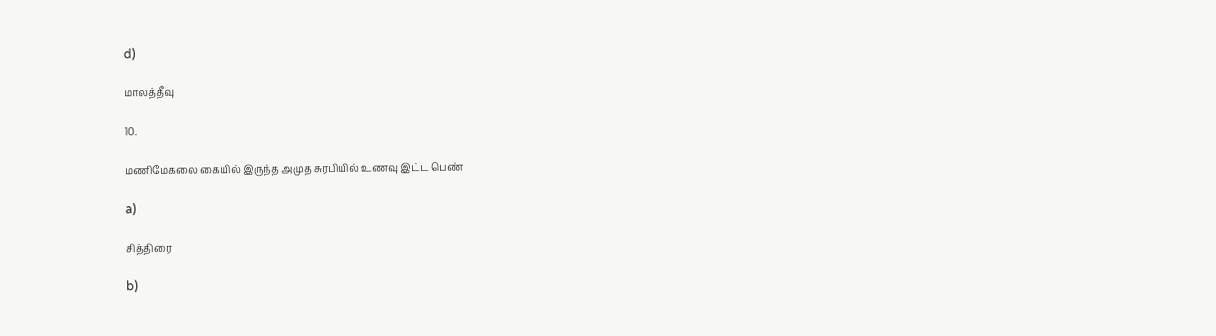d)

மாலத்தீவு

10.

மணிமேகலை கையில் இருந்த அமுத சுரபியில் உணவு இட்ட பெண்

a)

சித்திரை

b)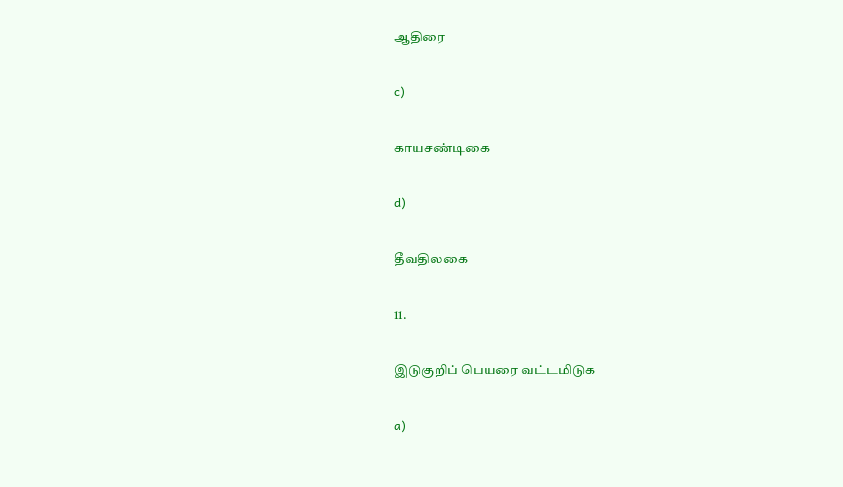ஆதிரை

c)

காயசண்டிகை

d)

தீவதிலகை

11.

இடுகுறிப் பெயரை வட்டமிடுக

a)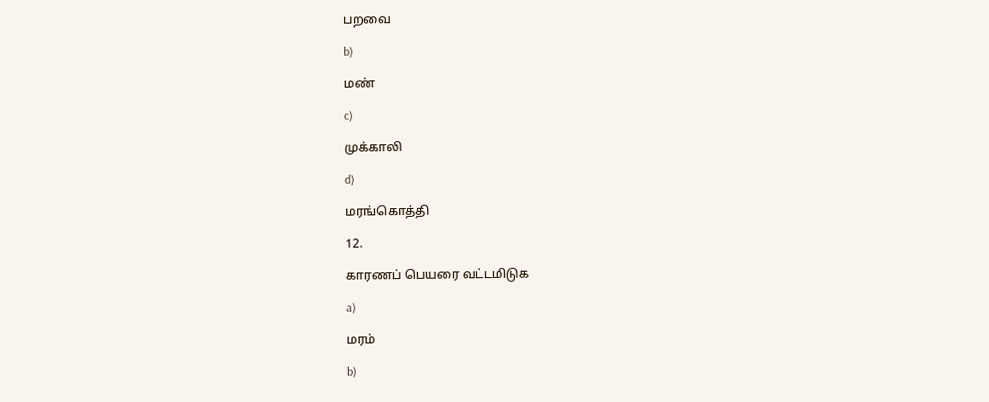பறவை

b)

மண்

c)

முக்காலி

d)

மரங்கொத்தி

12.

காரணப் பெயரை வட்டமிடுக

a)

மரம்

b)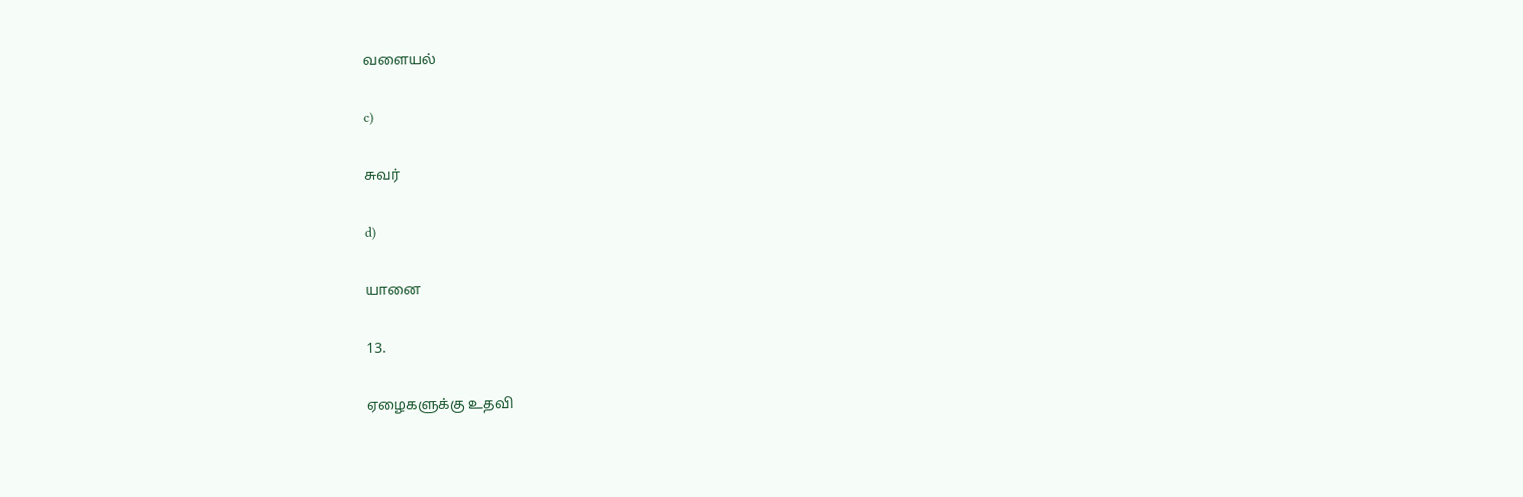வளையல்

c)

சுவர்

d)

யானை

13.

ஏழைகளுக்கு உதவி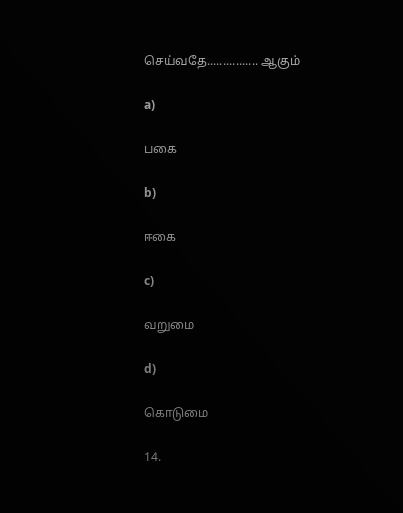செய்வதே................ ஆகும்

a)

பகை

b)

ஈகை

c)

வறுமை

d)

கொடுமை

14.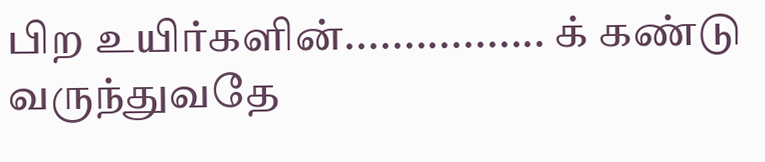பிற உயிர்களின்................. க் கண்டு வருந்துவதே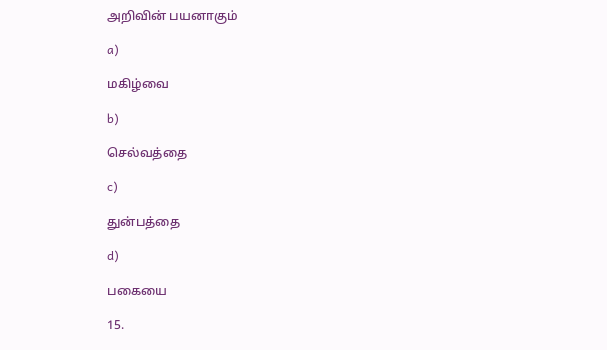அறிவின் பயனாகும்

a)

மகிழ்வை

b)

செல்வத்தை

c)

துன்பத்தை

d)

பகையை

15.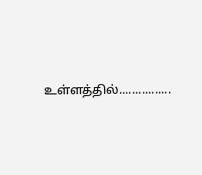உள்ளத்தில்................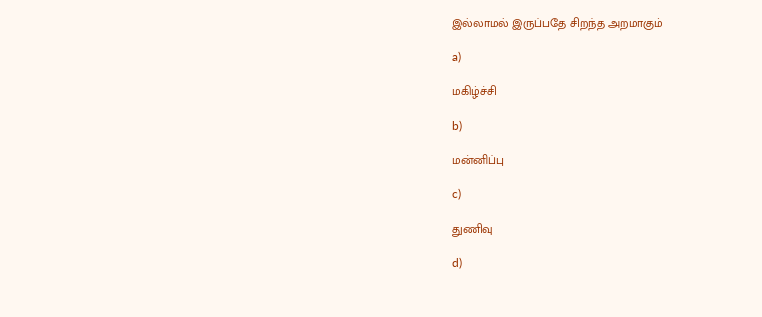இல்லாமல் இருப்பதே சிறந்த அறமாகும்

a)

மகிழ்ச்சி

b)

மன்னிப்பு

c)

துணிவு

d)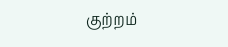குற்றம்